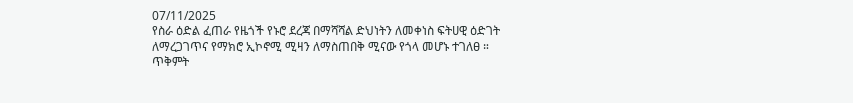07/11/2025
የስራ ዕድል ፈጠራ የዜጎች የኑሮ ደረጃ በማሻሻል ድህነትን ለመቀነስ ፍትሀዊ ዕድገት ለማረጋገጥና የማክሮ ኢኮኖሚ ሚዛን ለማስጠበቅ ሚናው የጎላ መሆኑ ተገለፀ ።
ጥቅምት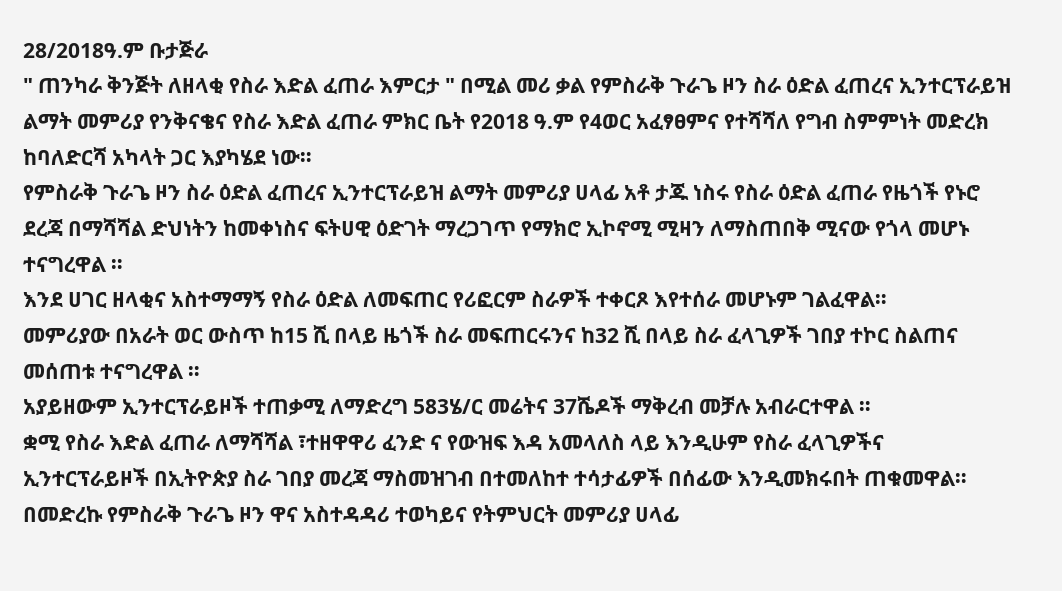28/2018ዓ.ም ቡታጅራ
" ጠንካራ ቅንጅት ለዘላቂ የስራ እድል ፈጠራ እምርታ " በሚል መሪ ቃል የምስራቅ ጉራጌ ዞን ስራ ዕድል ፈጠረና ኢንተርፕራይዝ ልማት መምሪያ የንቅናቄና የስራ እድል ፈጠራ ምክር ቤት የ2018 ዓ.ም የ4ወር አፈፃፀምና የተሻሻለ የግብ ስምምነት መድረክ ከባለድርሻ አካላት ጋር እያካሄደ ነው።
የምስራቅ ጉራጌ ዞን ስራ ዕድል ፈጠረና ኢንተርፕራይዝ ልማት መምሪያ ሀላፊ አቶ ታጁ ነስሩ የስራ ዕድል ፈጠራ የዜጎች የኑሮ ደረጃ በማሻሻል ድህነትን ከመቀነስና ፍትሀዊ ዕድገት ማረጋገጥ የማክሮ ኢኮኖሚ ሚዛን ለማስጠበቅ ሚናው የጎላ መሆኑ ተናግረዋል ።
እንደ ሀገር ዘላቂና አስተማማኝ የስራ ዕድል ለመፍጠር የሪፎርም ስራዎች ተቀርጾ እየተሰራ መሆኑም ገልፈዋል።
መምሪያው በአራት ወር ውስጥ ከ15 ሺ በላይ ዜጎች ስራ መፍጠርሩንና ከ32 ሺ በላይ ስራ ፈላጊዎች ገበያ ተኮር ስልጠና መሰጠቱ ተናግረዋል ።
አያይዘውም ኢንተርፕራይዞች ተጠቃሚ ለማድረግ 583ሄ/ር መሬትና 37ሼዶች ማቅረብ መቻሉ አብራርተዋል ።
ቋሚ የስራ እድል ፈጠራ ለማሻሻል ፣ተዘዋዋሪ ፈንድ ና የውዝፍ እዳ አመላለስ ላይ እንዲሁም የስራ ፈላጊዎችና ኢንተርፕራይዞች በኢትዮጵያ ስራ ገበያ መረጃ ማስመዝገብ በተመለከተ ተሳታፊዎች በሰፊው እንዲመክሩበት ጠቁመዋል።
በመድረኩ የምስራቅ ጉራጌ ዞን ዋና አስተዳዳሪ ተወካይና የትምህርት መምሪያ ሀላፊ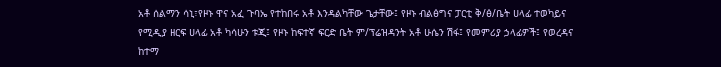አቶ ሰልማን ሳኒ፣የዞኑ ዋና አፈ ጉባኤ የተከበሩ አቶ እንዳልካቸው ጌታቸው፤ የዞኑ ብልፅግና ፓርቲ ቅ/ፅ/ቤት ሀላፊ ተወካይና የሚዲያ ዘርፍ ሀላፊ አቶ ካሳሁን ቱጂ፤ የዞኑ ከፍተኛ ፍርድ ቤት ም/ፕሬዝዳንት አቶ ሁሴን ሽፋ፤ የመምሪያ ኃላፊዎች፤ የወረዳና ከተማ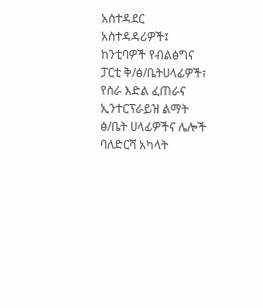አስተዳደር አስተዳዳሪዎች፤ ከንቲባዎች የብልፅግና ፓርቲ ቅ/ፅ/ቤትሀላፊዎች፣ የስራ እድል ፈጠራና ኢንተርፕራይዝ ልማት ፅ/ቤት ሀላፊዎችና ሌሎች ባለድርሻ አካላት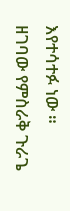እየተሳተፉ ነው ።
ዘገባው የምስራቅ ጉራጌ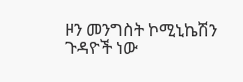ዞን መንግስት ኮሚኒኬሽን ጉዳዮች ነው